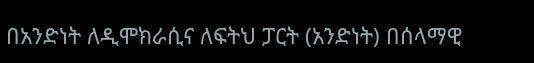በአንድነት ለዲሞክራሲና ለፍትህ ፓርት (አንድነት) በሰላማዊ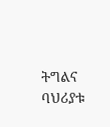ትግልና ባህሪያቱ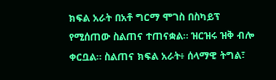ክፍል አራት በአቶ ግርማ ሞገስ በስካይፕ የሚሰጠው ስልጠና ተጠናቋል። ዝርዝሩ ዝቅ ብሎ ቀርቧል። ስልጠና ክፍል አራት፥ ሰላማዊ ትግል፣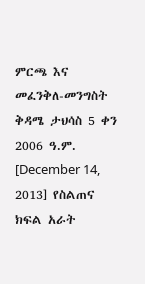ምርጫ እና መፈንቅለ-መንግስት ቅዳሜ ታህሳስ 5 ቀን 2006 ዓ.ም. [December 14, 2013] የስልጠና ክፍል አራት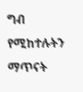ግብ የሚከተሉትን ማጥናት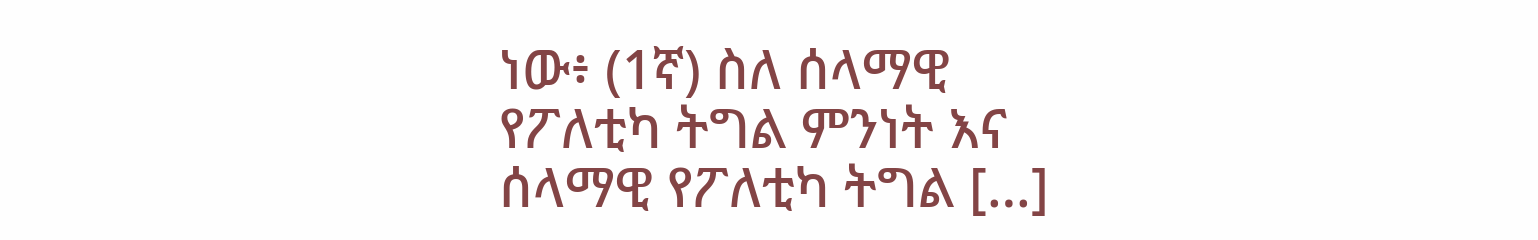ነው፥ (1ኛ) ስለ ሰላማዊ የፖለቲካ ትግል ምንነት እና ሰላማዊ የፖለቲካ ትግል […]